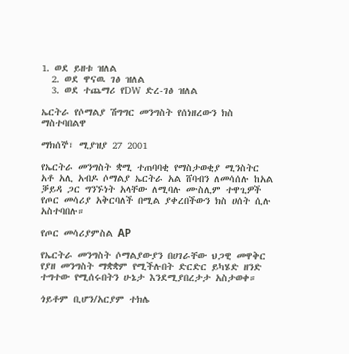1. ወደ ይዘቱ ዝለል
  2. ወደ ዋናዉ ገፅ ዝለል
  3. ወደ ተጨማሪ የDW ድረ-ገፅ ዝለል

ኤርትራ የሶማልያ ሽግግር መንግስት የሰነዘረውን ክስ ማስተባበልዋ

ማክሰኞ፣ ሚያዝያ 27 2001

የኤርትራ መንግስት ቋሚ ተጠባባቂ የማስታወቂያ ሚንስትር አቶ አሊ አብዶ ሶማልያ ኤርትራ አል ሸባብን ለመሳሰሉ ከአል ቓይዳ ጋር ግንኙነት አላቸው ለሚባሉ ሙስሊም ተዋጊዎች የጦር መሳሪያ አቅርባለች በሚል ያቀረበችውን ክስ ሀሰት ሲሉ አስተባበሉ።

የጦር መሳሪያምስል AP

የኤርትራ መንግስት ሶማልያውያን በሀገራቸው ህጋዊ መዋቅር የያዘ መንግስት ማቋቋም የሚችሉበት ድርድር ይካሄድ ዘንድ ተግተው የሚሰሩበትን ሁኔታ እንደሚያበረታታ አስታወቀ።

ጎይቶም ቢሆን/አርያም ተክሌ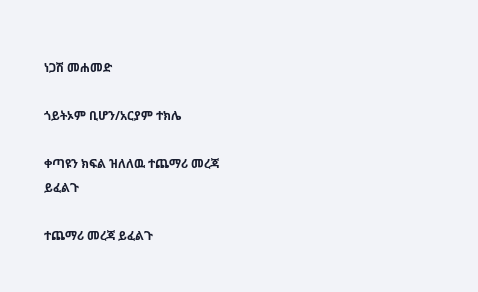ነጋሽ መሐመድ

ጎይትኦም ቢሆን/አርያም ተክሌ

ቀጣዩን ክፍል ዝለለዉ ተጨማሪ መረጃ ይፈልጉ

ተጨማሪ መረጃ ይፈልጉ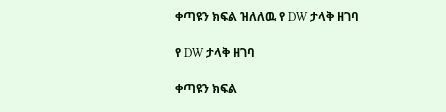ቀጣዩን ክፍል ዝለለዉ የ DW ታላቅ ዘገባ

የ DW ታላቅ ዘገባ

ቀጣዩን ክፍል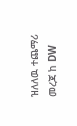ዝለለዉ ተጨማሪ መረጃ ከ DW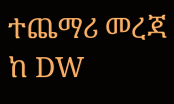ተጨማሪ መረጃ ከ DW